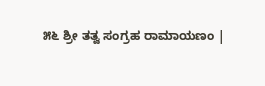೫೬ ಶ್ರೀ ತತ್ವ ಸಂಗ್ರಹ ರಾಮಾಯಣಂ |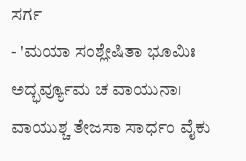ಸರ್ಗ
- 'ಮಯಾ ಸಂಶ್ಲೇಷಿತಾ ಭೂಮಿಃ ಅದ್ಭರ್ವ್ಯೂಮ ಚ ವಾಯುನಾ। ವಾಯುಶ್ಚ ತೇಜಸಾ ಸಾರ್ಧಂ ವೈಕು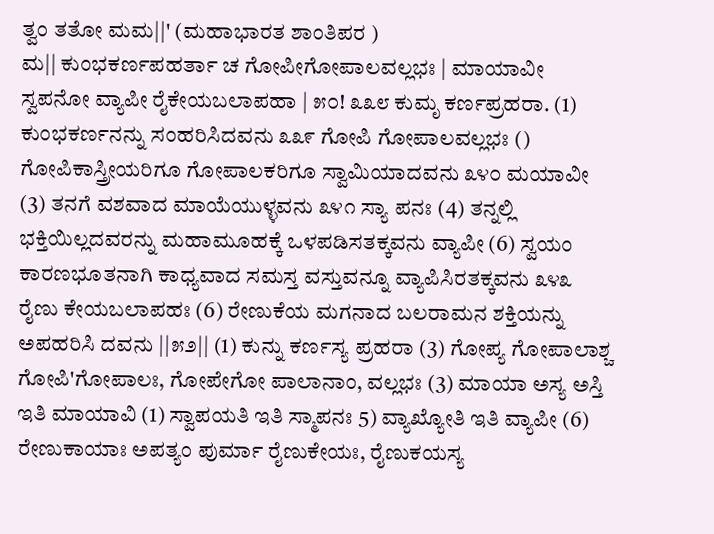ತ್ವಂ ತತೋ ಮಮ||' (ಮಹಾಭಾರತ ಶಾಂತಿಪರ )
ಮ|| ಕುಂಭಕರ್ಣಪಹರ್ತಾ ಚ ಗೋಪೀಗೋಪಾಲವಲ್ಲಭಃ | ಮಾಯಾವೀ ಸ್ವಪನೋ ವ್ಯಾಪೀ ರೈಕೇಯಬಲಾಪಹಾ | ೫೦! ೩೩೮ ಕುಮೃ ಕರ್ಣಪ್ರಹರಾ. (1) ಕುಂಭಕರ್ಣನನ್ನು ಸಂಹರಿಸಿದವನು ೩೩೯ ಗೋಪಿ ಗೋಪಾಲವಲ್ಲಭಃ () ಗೋಪಿಕಾಸ್ತ್ರೀಯರಿಗೂ ಗೋಪಾಲಕರಿಗೂ ಸ್ವಾಮಿಯಾದವನು ೩೪೦ ಮಯಾವೀ (3) ತನಗೆ ವಶವಾದ ಮಾಯೆಯುಳ್ಳವನು ೩೪೧ ಸ್ಯಾ ಪನಃ (4) ತನ್ನಲ್ಲಿ ಭಕ್ತಿಯಿಲ್ಲದವರನ್ನು ಮಹಾಮೂಹಕ್ಕೆ ಒಳಪಡಿಸತಕ್ಕವನು ವ್ಯಾಪೀ (6) ಸ್ವಯಂ ಕಾರಣಭೂತನಾಗಿ ಕಾಧ್ಯವಾದ ಸಮಸ್ತ ವಸ್ತುವನ್ನೂ ವ್ಯಾಪಿಸಿರತಕ್ಕವನು ೩೪೩ ರೈಣು ಕೇಯಬಲಾಪಹಃ (6) ರೇಣುಕೆಯ ಮಗನಾದ ಬಲರಾಮನ ಶಕ್ತಿಯನ್ನು ಅಪಹರಿಸಿ ದವನು ||೫೨|| (1) ಕುನ್ನು ಕರ್ಣಸ್ಯ ಪ್ರಹರಾ (3) ಗೋಪ್ಯ ಗೋಪಾಲಾಶ್ಚ ಗೋಪಿ'ಗೋಪಾಲಃ, ಗೋಪೇಗೋ ಪಾಲಾನಾಂ, ವಲ್ಲಭಃ (3) ಮಾಯಾ ಅಸ್ಯ ಅಸ್ತಿ ಇತಿ ಮಾಯಾವಿ (1) ಸ್ವಾಪಯತಿ ಇತಿ ಸ್ಮಾಪನಃ 5) ವ್ಯಾಖ್ಯೋತಿ ಇತಿ ವ್ಯಾಪೀ (6) ರೇಣುಕಾಯಾಃ ಅಪತ್ಯಂ ಪುರ್ಮಾ ರೈಣುಕೇಯಃ, ರೈಣುಕಯಸ್ಯ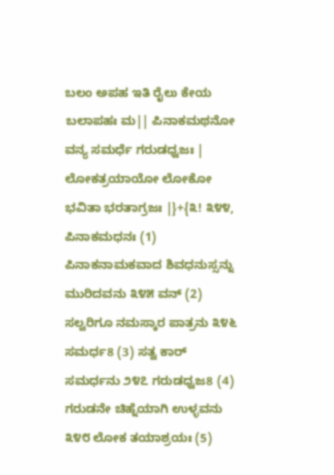ಬಲಂ ಅಪಹ ಇತಿ ರೈಲು ಕೇಯ ಬಲಾಪಹಃ ಮ|| ಪಿನಾಕಮಥನೋ ವನ್ಯ ಸಮರ್ಧೆ ಗರುಡಧ್ವಜಃ | ಲೋಕತ್ರಯಾಯೋ ಲೋಕೋ ಭವಿತಾ ಭರತಾಗ್ರಜಃ |}+{೩! ೩೪೪, ಪಿನಾಕಮಧನಃ (1) ಪಿನಾಕನಾಮಕವಾದ ಶಿವಧನುಸ್ಸನ್ನು ಮುರಿದವನು ೩೪೫ ವನ್ (2) ಸಲ್ವರಿಗೂ ನಮಸ್ಕಾರ ಪಾತ್ರನು ೩೪೬ ಸಮರ್ಧ8 (3) ಸತ್ವ ಕಾರ್ ಸಮರ್ಧನು ೨೪೭ ಗರುಡಧ್ವಜ8 (4) ಗರುಡನೇ ಚಿಹ್ನೆಯಾಗಿ ಉಳ್ಳವನು ೩೪೮ ಲೋಕ ತಯಾಶ್ರಯಃ (5)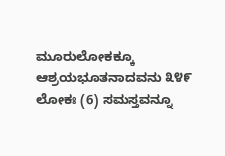ಮೂರುಲೋಕಕ್ಕೂ ಆಶ್ರಯಭೂತನಾದವನು ೩೪೯ ಲೋಕಃ (6) ಸಮಸ್ತವನ್ನೂ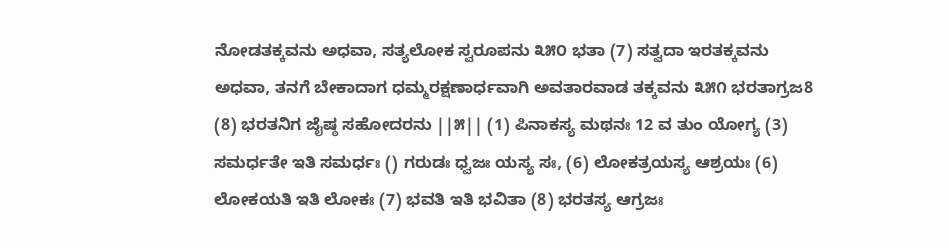ನೋಡತಕ್ಕವನು ಅಧವಾ, ಸತ್ಯಲೋಕ ಸ್ವರೂಪನು ೩೫೦ ಭತಾ (7) ಸತ್ವದಾ ಇರತಕ್ಕವನು ಅಧವಾ, ತನಗೆ ಬೇಕಾದಾಗ ಧಮ್ಮರಕ್ಷಣಾರ್ಧವಾಗಿ ಅವತಾರವಾಡ ತಕ್ಕವನು ೩೫೧ ಭರತಾಗ್ರಜ8 (8) ಭರತನಿಗ ಜೈಷ್ಠ ಸಹೋದರನು ||೫|| (1) ಪಿನಾಕಸ್ಯ ಮಥನಃ 12 ವ ತುಂ ಯೋಗ್ಯ (3) ಸಮರ್ಧತೇ ಇತಿ ಸಮರ್ಧಃ () ಗರುಡಃ ಧ್ವಜಃ ಯಸ್ಯ ಸಃ, (6) ಲೋಕತ್ರಯಸ್ಯ ಆಶ್ರಯಃ (6) ಲೋಕಯತಿ ಇತಿ ಲೋಕಃ (7) ಭವತಿ ಇತಿ ಭವಿತಾ (8) ಭರತಸ್ಯ ಆಗ್ರಜಃ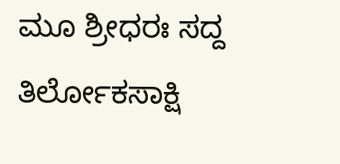ಮೂ ಶ್ರೀಧರಃ ಸದ್ದ ತಿರ್ಲೋಕಸಾಕ್ಷಿ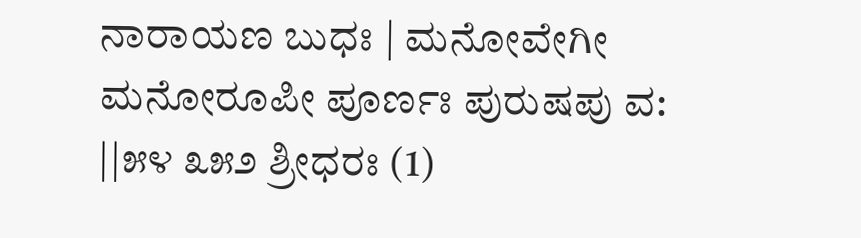ನಾರಾಯಣ ಬುಧಃ | ಮನೋವೇಗೀ ಮನೋರೂಪೀ ಪೂರ್ಣಃ ಪುರುಷಪು ವ: ||೫೪ ೩೫೨ ಶ್ರೀಧರಃ (1)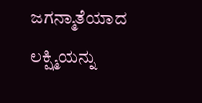ಜಗನ್ಮಾತೆಯಾದ ಲಕ್ಷ್ಮಿಯನ್ನು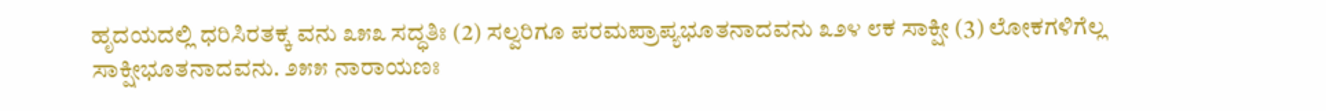ಹೃದಯದಲ್ಲಿ ಧರಿಸಿರತಕ್ಕ ವನು ೩೫೩ ಸದ್ಧತಿಃ (2) ಸಲ್ವರಿಗೂ ಪರಮಪ್ರಾಪ್ಯಭೂತನಾದವನು ೩೨೪ ೮ಕ ಸಾಕ್ಷೀ (3) ಲೋಕಗಳಿಗೆಲ್ಲ ಸಾಕ್ಷೀಭೂತನಾದವನು. ೨೫೫ ನಾರಾಯಣಃ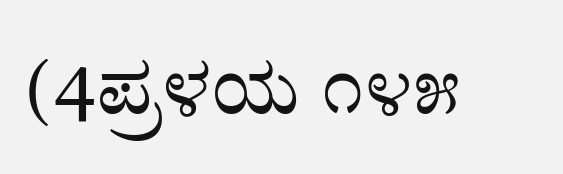(4ಪ್ರಳಯ ೧೪೫